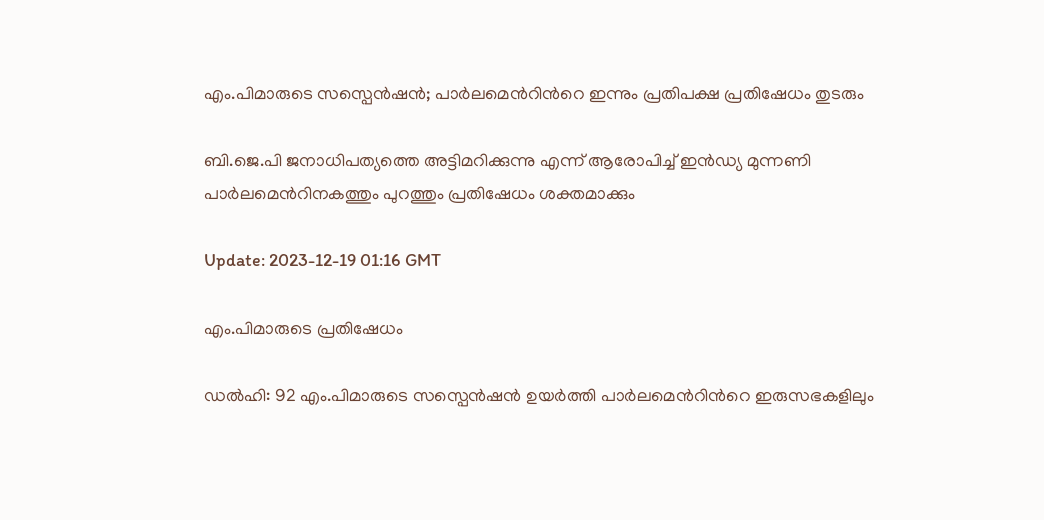എം.പിമാരുടെ സസ്പെന്‍ഷന്‍; പാര്‍ലമെന്‍റിന്‍റെ ഇന്നും പ്രതിപക്ഷ പ്രതിഷേധം തുടരും

ബി.ജെ.പി ജനാധിപത്യത്തെ അട്ടിമറിക്കുന്നു എന്ന് ആരോപിച്ച് ഇൻഡ്യ മുന്നണി പാർലമെന്‍റിനകത്തും പുറത്തും പ്രതിഷേധം ശക്തമാക്കും

Update: 2023-12-19 01:16 GMT

എം.പിമാരുടെ പ്രതിഷേധം

ഡല്‍ഹി: 92 എം.പിമാരുടെ സസ്പെൻഷൻ ഉയർത്തി പാർലമെന്‍റിന്‍റെ ഇരുസഭകളിലും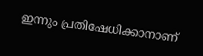ഇന്നും പ്രതിഷേധിക്കാനാണ്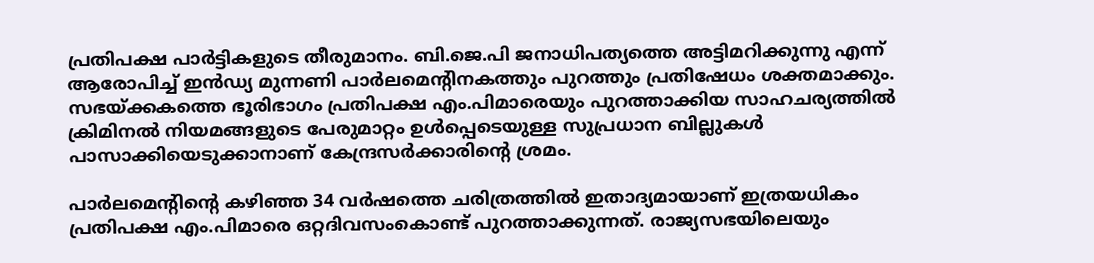പ്രതിപക്ഷ പാർട്ടികളുടെ തീരുമാനം. ബി.ജെ.പി ജനാധിപത്യത്തെ അട്ടിമറിക്കുന്നു എന്ന് ആരോപിച്ച് ഇൻഡ്യ മുന്നണി പാർലമെന്‍റിനകത്തും പുറത്തും പ്രതിഷേധം ശക്തമാക്കും. സഭയ്ക്കകത്തെ ഭൂരിഭാഗം പ്രതിപക്ഷ എം.പിമാരെയും പുറത്താക്കിയ സാഹചര്യത്തിൽ ക്രിമിനൽ നിയമങ്ങളുടെ പേരുമാറ്റം ഉൾപ്പെടെയുള്ള സുപ്രധാന ബില്ലുകൾ പാസാക്കിയെടുക്കാനാണ് കേന്ദ്രസർക്കാരിന്‍റെ ശ്രമം.

പാർലമെന്‍റിന്‍റെ കഴിഞ്ഞ 34 വർഷത്തെ ചരിത്രത്തിൽ ഇതാദ്യമായാണ് ഇത്രയധികം പ്രതിപക്ഷ എം.പിമാരെ ഒറ്റദിവസംകൊണ്ട് പുറത്താക്കുന്നത്. രാജ്യസഭയിലെയും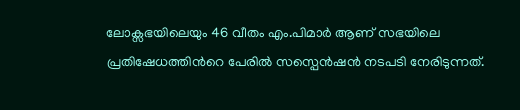ലോക്സഭയിലെയും 46 വീതം എം.പിമാർ ആണ് സഭയിലെ പ്രതിഷേധത്തിന്‍റെ പേരിൽ സസ്പെൻഷൻ നടപടി നേരിടുന്നത്.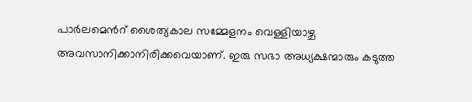പാർലമെന്‍റ് ശൈത്യകാല സമ്മേളനം വെള്ളിയാഴ്ച അവസാനിക്കാനിരിക്കവെയാണ്. ഇരു സഭാ അധ്യക്ഷന്മാരും കടുത്ത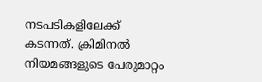നടപടികളിലേക്ക് കടന്നത്. ക്രിമിനൽ നിയമങ്ങളുടെ പേരുമാറ്റം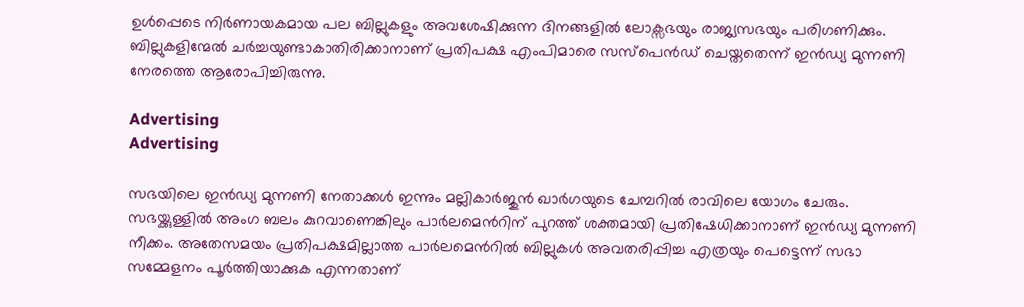ഉൾപ്പെടെ നിർണായകമായ പല ബില്ലുകളും അവശേഷിക്കുന്ന ദിനങ്ങളിൽ ലോക്സഭയും രാജ്യസഭയും പരിഗണിക്കും. ബില്ലുകളിന്മേൽ ചർച്ചയുണ്ടാകാതിരിക്കാനാണ് പ്രതിപക്ഷ എംപിമാരെ സസ്പെൻഡ് ചെയ്തതെന്ന് ഇൻഡ്യ മുന്നണി നേരത്തെ ആരോപിച്ചിരുന്നു.

Advertising
Advertising

സഭയിലെ ഇൻഡ്യ മുന്നണി നേതാക്കൾ ഇന്നും മല്ലികാർജുൻ ഖാർഗയുടെ ചേമ്പറിൽ രാവിലെ യോഗം ചേരും. സഭയ്ക്കുള്ളിൽ അംഗ ബലം കുറവാണെങ്കിലും പാർലമെൻറിന് പുറത്ത് ശക്തമായി പ്രതിഷേധിക്കാനാണ് ഇൻഡ്യ മുന്നണി നീക്കം. അതേസമയം പ്രതിപക്ഷമില്ലാത്ത പാർലമെന്‍റില്‍ ബില്ലുകൾ അവതരിപ്പിച്ച എത്രയും പെട്ടെന്ന് സഭാ സമ്മേളനം പൂർത്തിയാക്കുക എന്നതാണ്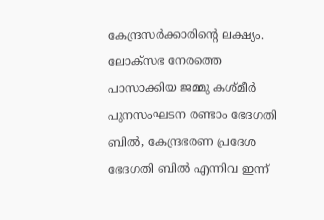കേന്ദ്രസർക്കാരിന്‍റെ ലക്ഷ്യം. ലോക്സഭ നേരത്തെ പാസാക്കിയ ജമ്മു കശ്മീർ പുനസംഘടന രണ്ടാം ഭേദഗതി ബിൽ, കേന്ദ്രഭരണ പ്രദേശ ഭേദഗതി ബിൽ എന്നിവ ഇന്ന്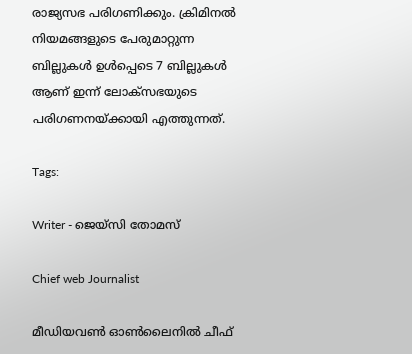രാജ്യസഭ പരിഗണിക്കും. ക്രിമിനൽ നിയമങ്ങളുടെ പേരുമാറ്റുന്ന ബില്ലുകൾ ഉൾപ്പെടെ 7 ബില്ലുകൾ ആണ് ഇന്ന് ലോക്സഭയുടെ പരിഗണനയ്ക്കായി എത്തുന്നത്.

Tags:

Writer - ജെയ്സി തോമസ്

Chief web Journalist

മീഡിയവൺ ഓൺലൈനിൽ ചീഫ്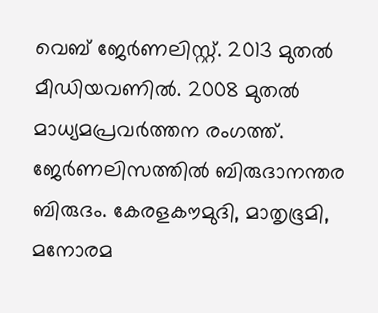വെബ് ജേർണലിസ്റ്റ്. 2013 മുതൽ മീഡിയവണിൽ. 2008 മുതൽ മാധ്യമപ്രവർത്തന രംഗത്ത്. ജേർണലിസത്തിൽ ബിരുദാനന്തര ബിരുദം. കേരളകൗമുദി, മാതൃഭൂമി, മനോരമ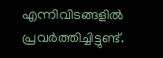എന്നിവിടങ്ങളിൽ പ്രവർത്തിച്ചിട്ടുണ്ട്.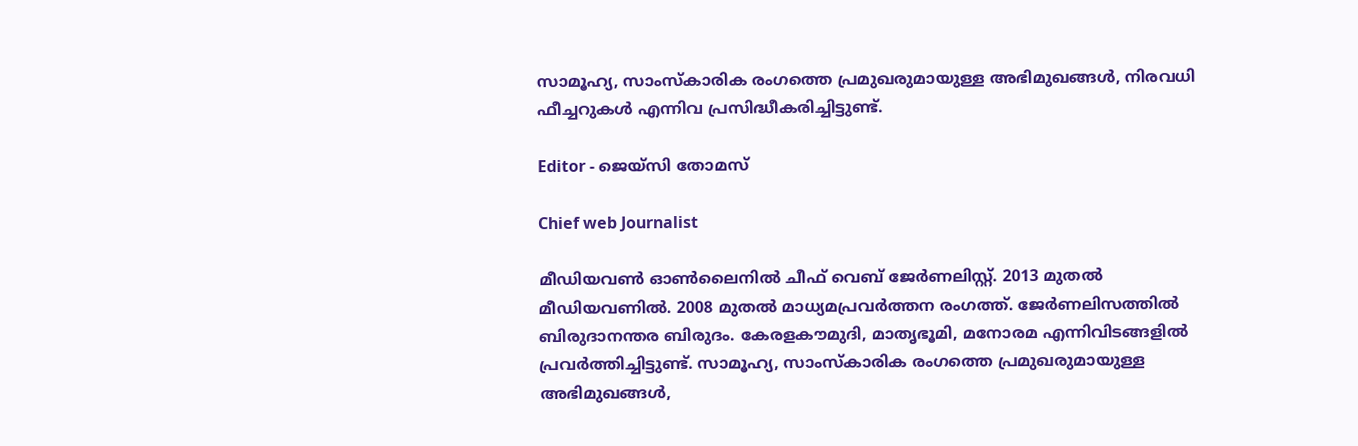സാമൂഹ്യ, സാംസ്‌കാരിക രംഗത്തെ പ്രമുഖരുമായുള്ള അഭിമുഖങ്ങൾ, നിരവധി ഫീച്ചറുകൾ എന്നിവ പ്രസിദ്ധീകരിച്ചിട്ടുണ്ട്.

Editor - ജെയ്സി തോമസ്

Chief web Journalist

മീഡിയവൺ ഓൺലൈനിൽ ചീഫ് വെബ് ജേർണലിസ്റ്റ്. 2013 മുതൽ മീഡിയവണിൽ. 2008 മുതൽ മാധ്യമപ്രവർത്തന രംഗത്ത്. ജേർണലിസത്തിൽ ബിരുദാനന്തര ബിരുദം. കേരളകൗമുദി, മാതൃഭൂമി, മനോരമ എന്നിവിടങ്ങളിൽ പ്രവർത്തിച്ചിട്ടുണ്ട്. സാമൂഹ്യ, സാംസ്‌കാരിക രംഗത്തെ പ്രമുഖരുമായുള്ള അഭിമുഖങ്ങൾ,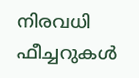നിരവധി ഫീച്ചറുകൾ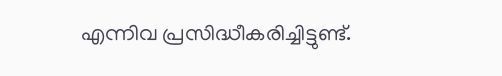എന്നിവ പ്രസിദ്ധീകരിച്ചിട്ടുണ്ട്.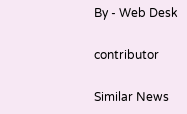By - Web Desk

contributor

Similar News